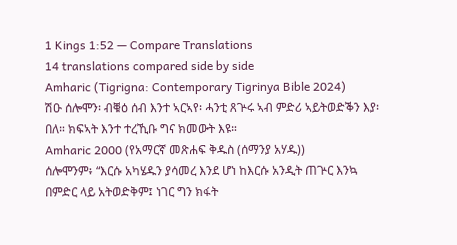1 Kings 1:52 — Compare Translations
14 translations compared side by side
Amharic (Tigrigna: Contemporary Tigrinya Bible 2024)
ሽዑ ሰሎሞን፡ ብቑዕ ሰብ እንተ ኣርኣየ፡ ሓንቲ ጸጕሩ ኣብ ምድሪ ኣይትወድቕን እያ፡ በለ። ክፍኣት እንተ ተረኺቡ ግና ክመውት እዩ።
Amharic 2000 (የአማርኛ መጽሐፍ ቅዱስ (ሰማንያ አሃዱ))
ሰሎሞንም፥ “እርሱ አካሄዱን ያሳመረ እንደ ሆነ ከእርሱ አንዲት ጠጕር እንኳ በምድር ላይ አትወድቅም፤ ነገር ግን ክፋት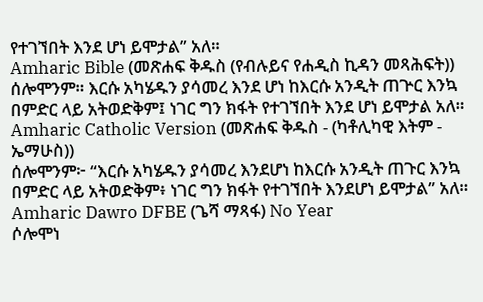የተገኘበት እንደ ሆነ ይሞታል” አለ።
Amharic Bible (መጽሐፍ ቅዱስ (የብሉይና የሐዲስ ኪዳን መጻሕፍት))
ሰሎሞንም። እርሱ አካሄዱን ያሳመረ እንደ ሆነ ከእርሱ አንዲት ጠጕር እንኳ በምድር ላይ አትወድቅም፤ ነገር ግን ክፋት የተገኘበት እንደ ሆነ ይሞታል አለ።
Amharic Catholic Version (መጽሐፍ ቅዱስ - (ካቶሊካዊ እትም - ኤማሁስ))
ሰሎሞንም፦ “እርሱ አካሄዱን ያሳመረ እንደሆነ ከእርሱ አንዲት ጠጉር እንኳ በምድር ላይ አትወድቅም፥ ነገር ግን ክፋት የተገኘበት እንደሆነ ይሞታል” አለ።
Amharic Dawro DFBE (ጌሻ ማጻፋ) No Year
ሶሎሞነ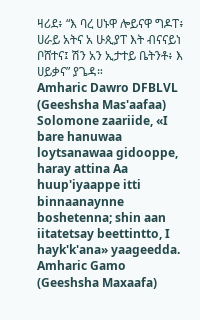ዛሪደ፥ “እ ባረ ሀኑዋ ሎይናዋ ግዶፐ፥ ሀራይ አትና አ ሁጲያፐ እት ብናናይነ ቦሸተና፤ ሽን አን ኢታተይ ቤትንቶ፥ እ ሀይቃና” ያጌዳ።
Amharic Dawro DFBLVL (Geeshsha Mas'aafaa)
Solomone zaariide, «I bare hanuwaa loytsanawaa gidooppe, haray attina Aa huup'iyaappe itti binnaanaynne boshetenna; shin aan iitatetsay beettintto, I hayk'k'ana» yaageedda.
Amharic Gamo (Geeshsha Maxaafa)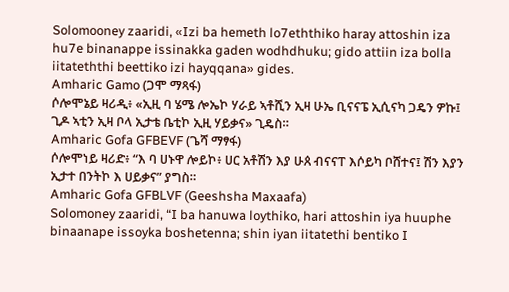Solomooney zaaridi, «Izi ba hemeth lo7eththiko haray attoshin iza hu7e binanappe issinakka gaden wodhdhuku; gido attiin iza bolla iitateththi beettiko izi hayqqana» gides.
Amharic Gamo (ጋሞ ማጻፋ)
ሶሎሞኔይ ዛሪዲ፥ «ኢዚ ባ ሄሜ ሎኤኮ ሃራይ ኣቶሺን ኢዛ ሁኤ ቢናናፔ ኢሲናካ ጋዴን ዎኩ፤ ጊዶ ኣቲን ኢዛ ቦላ ኢታቴ ቤቲኮ ኢዚ ሃይቃና» ጊዴስ።
Amharic Gofa GFBEVF (ጌሻ ማፃፋ)
ሶሎሞነይ ዛሪድ፥ “እ ባ ሀኑዋ ሎይኮ፥ ሀር አቶሽን እያ ሁጰ ብናናፐ እሶይካ ቦሸተና፤ ሽን እያን ኢታተ በንትኮ እ ሀይቃና” ያግስ።
Amharic Gofa GFBLVF (Geeshsha Maxaafa)
Solomoney zaaridi, “I ba hanuwa loythiko, hari attoshin iya huuphe binaanape issoyka boshetenna; shin iyan iitatethi bentiko I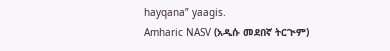hayqana” yaagis.
Amharic NASV (አዲሱ መደበኛ ትርጒም)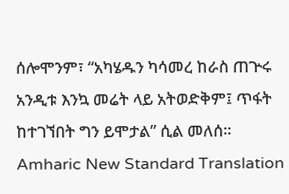ሰሎሞንም፣ “አካሄዱን ካሳመረ ከራስ ጠጕሩ አንዲቱ እንኳ መሬት ላይ አትወድቅም፤ ጥፋት ከተገኘበት ግን ይሞታል” ሲል መለሰ።
Amharic New Standard Translation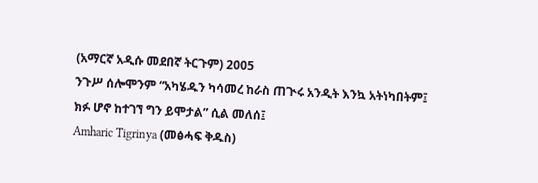(አማርኛ አዲሱ መደበኛ ትርጉም) 2005
ንጉሥ ሰሎሞንም “አካሄዱን ካሳመረ ከራስ ጠጒሩ አንዲት እንኳ አትነካበትም፤ ክፉ ሆኖ ከተገኘ ግን ይሞታል” ሲል መለሰ፤
Amharic Tigrinya (መፅሓፍ ቅዱስ)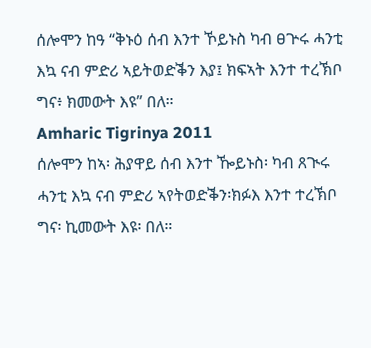ሰሎሞን ከዓ “ቅኑዕ ሰብ እንተ ኾይኑስ ካብ ፀጕሩ ሓንቲ እኳ ናብ ምድሪ ኣይትወድቕን እያ፤ ክፍኣት እንተ ተረኽቦ ግና፥ ክመውት እዩ” በለ።
Amharic Tigrinya 2011
ሰሎሞን ከኣ፡ ሕያዋይ ሰብ እንተ ዀይኑስ፡ ካብ ጸጒሩ ሓንቲ እኳ ናብ ምድሪ ኣየትወድቕን፡ክፉእ እንተ ተረኽቦ ግና፡ ኪመውት እዩ፡ በለ።